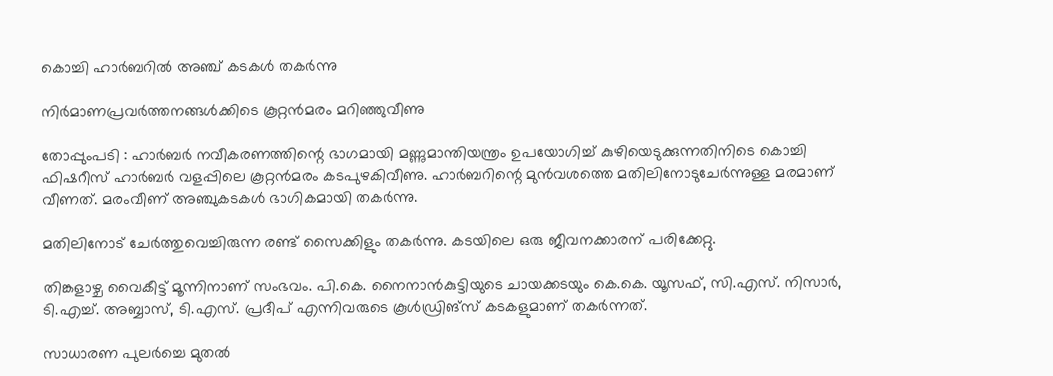കൊച്ചി ഹാർബറിൽ അഞ്ച് കടകൾ തകർന്നു

നിർമാണപ്രവർത്തനങ്ങൾക്കിടെ കൂറ്റൻമരം മറിഞ്ഞുവീണു

തോപ്പുംപടി : ഹാർബർ നവീകരണത്തിന്റെ ഭാഗമായി മണ്ണുമാന്തിയന്ത്രം ഉപയോഗിച്ച് കുഴിയെടുക്കുന്നതിനിടെ കൊച്ചി ഫിഷറീസ് ഹാർബർ വളപ്പിലെ കൂറ്റൻമരം കടപുഴകിവീണു. ഹാർബറിന്റെ മുൻവശത്തെ മതിലിനോടുചേർന്നുള്ള മരമാണ് വീണത്. മരംവീണ് അഞ്ചുകടകൾ ഭാഗികമായി തകർന്നു.

മതിലിനോട് ചേർത്തുവെച്ചിരുന്ന രണ്ട് സൈക്കിളും തകർന്നു. കടയിലെ ഒരു ജീവനക്കാരന് പരിക്കേറ്റു.

തിങ്കളാഴ്ച വൈകീട്ട് മൂന്നിനാണ് സംഭവം. പി.കെ. നൈനാൻകുട്ടിയുടെ ചായക്കടയും കെ.കെ. യൂസഫ്, സി.എസ്. നിസാർ, ടി.എച്ച്. അബ്ബാസ്, ടി.എസ്. പ്രദീപ് എന്നിവരുടെ കൂൾഡ്രിങ്‌സ് കടകളുമാണ് തകർന്നത്.

സാധാരണ പുലർച്ചെ മുതൽ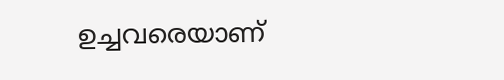ഉച്ചവരെയാണ്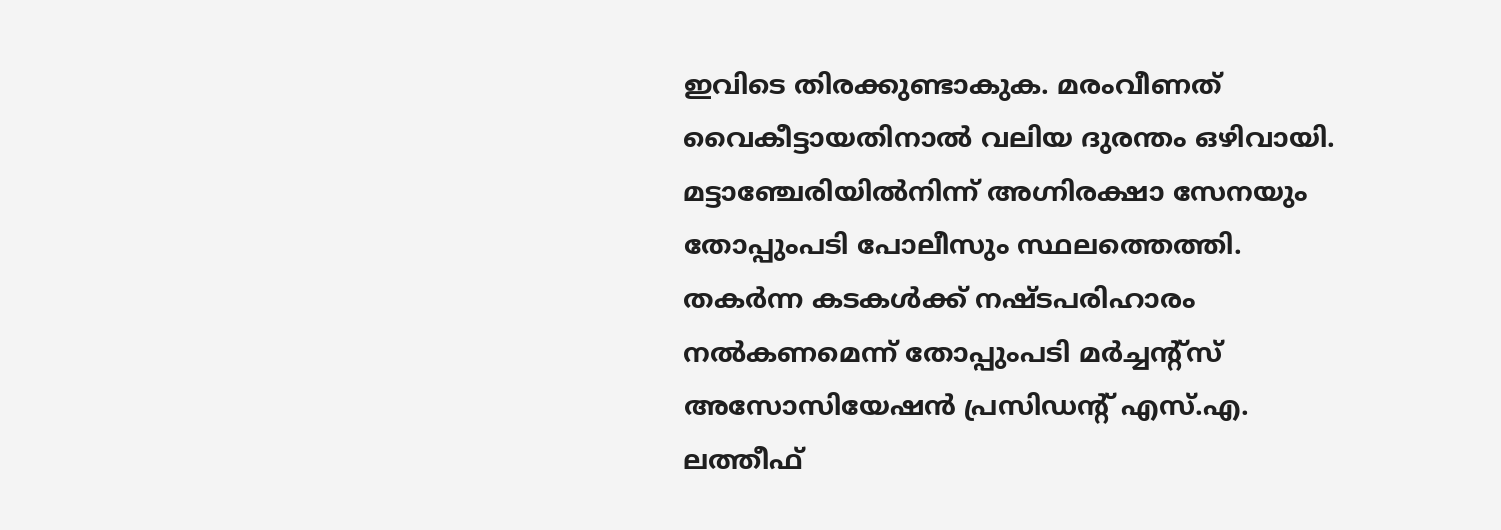ഇവിടെ തിരക്കുണ്ടാകുക. മരംവീണത് വൈകീട്ടായതിനാൽ വലിയ ദുരന്തം ഒഴിവായി. മട്ടാഞ്ചേരിയിൽനിന്ന് അഗ്നിരക്ഷാ സേനയും തോപ്പുംപടി പോലീസും സ്ഥലത്തെത്തി. തകർന്ന കടകൾക്ക് നഷ്ടപരിഹാരം നൽകണമെന്ന് തോപ്പുംപടി മർച്ചന്റ്‌സ് അസോസിയേഷൻ പ്രസിഡന്റ് എസ്.എ. ലത്തീഫ്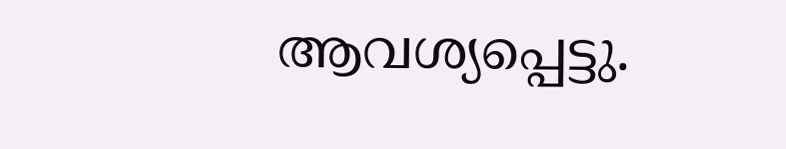ആവശ്യപ്പെട്ടു.